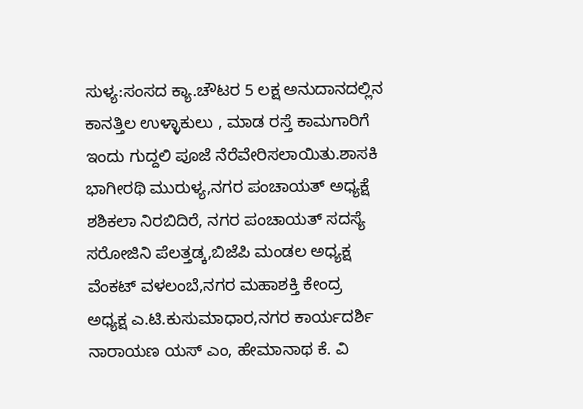ಸುಳ್ಯ:ಸಂಸದ ಕ್ಯಾ.ಚೌಟರ 5 ಲಕ್ಷ ಅನುದಾನದಲ್ಲಿನ ಕಾನತ್ತಿಲ ಉಳ್ಳಾಕುಲು , ಮಾಡ ರಸ್ತೆ ಕಾಮಗಾರಿಗೆ ಇಂದು ಗುದ್ದಲಿ ಪೂಜೆ ನೆರೆವೇರಿಸಲಾಯಿತು.ಶಾಸಕಿ ಭಾಗೀರಥಿ ಮುರುಳ್ಯ,ನಗರ ಪಂಚಾಯತ್ ಅಧ್ಯಕ್ಷೆ ಶಶಿಕಲಾ ನಿರಬಿದಿರೆ, ನಗರ ಪಂಚಾಯತ್ ಸದಸ್ಯೆ ಸರೋಜಿನಿ ಪೆಲತ್ತಡ್ಕ,ಬಿಜೆಪಿ ಮಂಡಲ ಅಧ್ಯಕ್ಷ ವೆಂಕಟ್ ವಳಲಂಬೆ,ನಗರ ಮಹಾಶಕ್ತಿ ಕೇಂದ್ರ ಅಧ್ಯಕ್ಷ ಎ.ಟಿ.ಕುಸುಮಾಧಾರ,ನಗರ ಕಾರ್ಯದರ್ಶಿ ನಾರಾಯಣ ಯಸ್ ಎಂ, ಹೇಮಾನಾಥ ಕೆ. ವಿ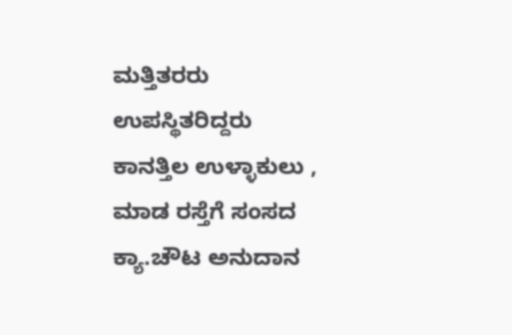ಮತ್ತಿತರರು ಉಪಸ್ಥಿತರಿದ್ದರು
ಕಾನತ್ತಿಲ ಉಳ್ಳಾಕುಲು , ಮಾಡ ರಸ್ತೆಗೆ ಸಂಸದ ಕ್ಯಾ.ಚೌಟ ಅನುದಾನ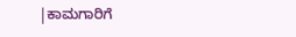|ಕಾಮಗಾರಿಗೆ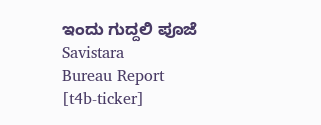ಇಂದು ಗುದ್ದಲಿ ಪೂಜೆ
Savistara
Bureau Report
[t4b-ticker]